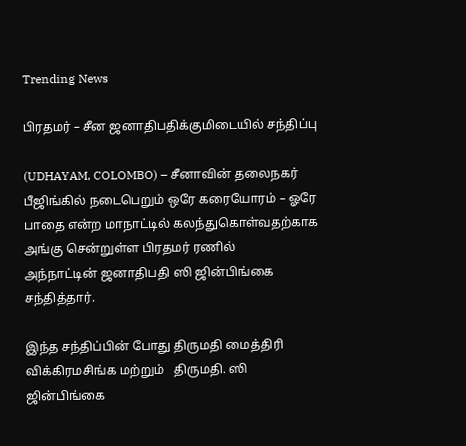Trending News

பிரதமர் – சீன ஜனாதிபதிக்குமிடையில் சந்திப்பு

(UDHAYAM, COLOMBO) – சீனாவின் தலைநகர் பீஜிங்கில் நடைபெறும் ஒரே கரையோரம் – ஓரே பாதை என்ற மாநாட்டில் கலந்துகொள்வதற்காக அங்கு சென்றுள்ள பிரதமர் ரணில்     அந்நாட்டின் ஜனாதிபதி ஸி ஜின்பிங்கை சந்தித்தார்.

இந்த சந்திப்பின் போது திருமதி மைத்திரி விக்கிரமசிங்க மற்றும்   திருமதி. ஸி ஜின்பிங்கை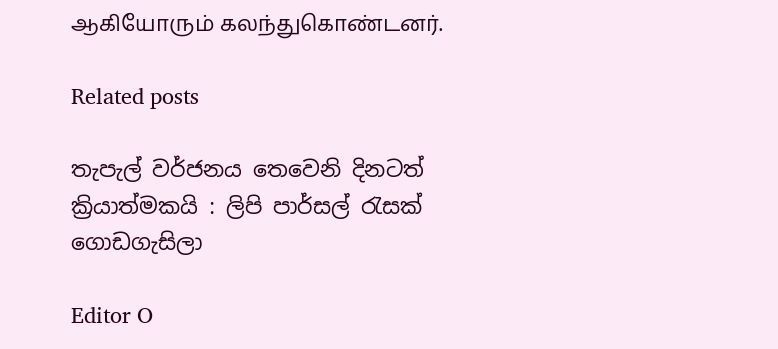ஆகியோரும் கலந்துகொண்டனர்.

Related posts

තැපැල් වර්ජනය තෙවෙනි දිනටත් ක්‍රියාත්මකයි : ලිපි පාර්සල් රැසක් ගොඩගැසිලා

Editor O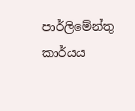පාර්ලිමේන්තු කාර්යය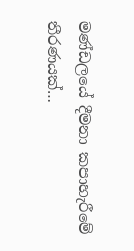මණ්ඩලයේ දීමනා කපාහැරීමේ තීරණයක්…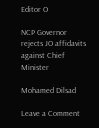Editor O

NCP Governor rejects JO affidavits against Chief Minister

Mohamed Dilsad

Leave a Comment